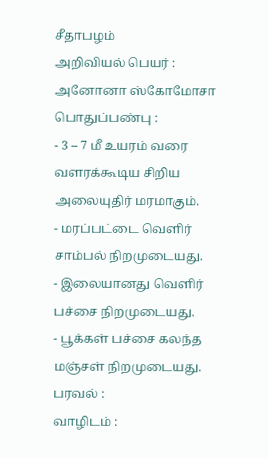சீதாபழம்
அறிவியல் பெயர் :
அனோனா ஸ்கோமோசா
பொதுப்பண்பு :
- 3 – 7 மீ உயரம் வரை வளரக்கூடிய சிறிய அலையுதிர் மரமாகும்.
- மரப்பட்டை வெளிர் சாம்பல் நிறமுடையது.
- இலையானது வெளிர் பச்சை நிறமுடையது.
- பூக்கள் பச்சை கலந்த மஞ்சள் நிறமுடையது.
பரவல் :
வாழிடம் :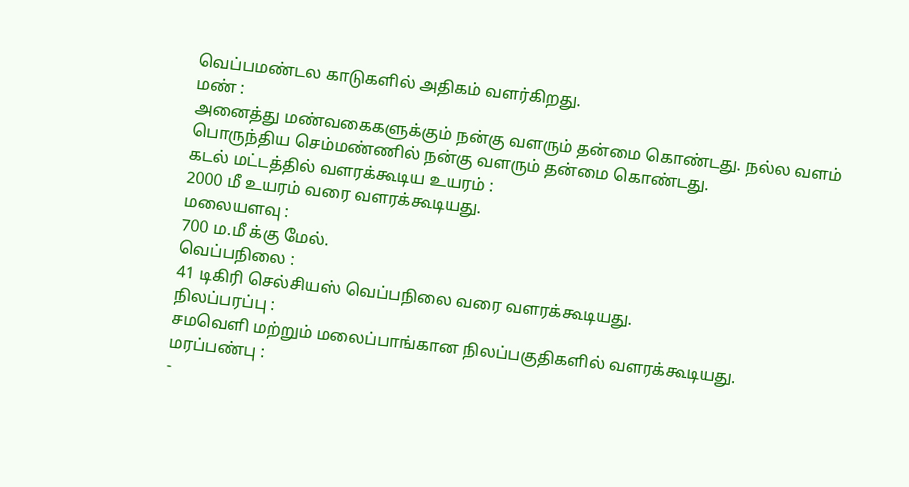வெப்பமண்டல காடுகளில் அதிகம் வளர்கிறது.
மண் :
அனைத்து மண்வகைகளுக்கும் நன்கு வளரும் தன்மை கொண்டது. நல்ல வளம் பொருந்திய செம்மண்ணில் நன்கு வளரும் தன்மை கொண்டது.
கடல் மட்டத்தில் வளரக்கூடிய உயரம் :
2000 மீ உயரம் வரை வளரக்கூடியது.
மலையளவு :
700 ம.மீ க்கு மேல்.
வெப்பநிலை :
41 டிகிரி செல்சியஸ் வெப்பநிலை வரை வளரக்கூடியது.
நிலப்பரப்பு :
சமவெளி மற்றும் மலைப்பாங்கான நிலப்பகுதிகளில் வளரக்கூடியது.
மரப்பண்பு :
-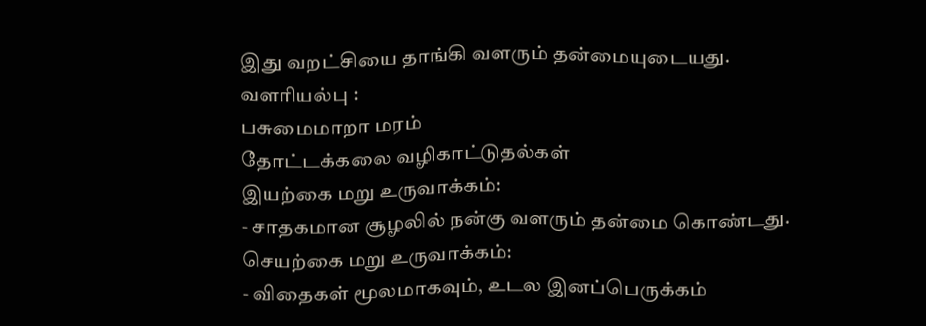இது வறட்சியை தாங்கி வளரும் தன்மையுடையது.
வளரியல்பு :
பசுமைமாறா மரம்
தோட்டக்கலை வழிகாட்டுதல்கள்
இயற்கை மறு உருவாக்கம்:
- சாதகமான சூழலில் நன்கு வளரும் தன்மை கொண்டது.
செயற்கை மறு உருவாக்கம்:
- விதைகள் மூலமாகவும், உடல இனப்பெருக்கம்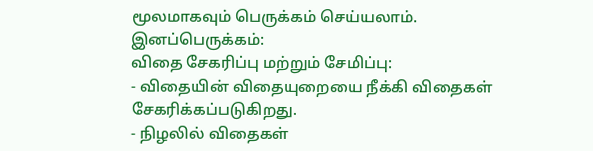மூலமாகவும் பெருக்கம் செய்யலாம்.
இனப்பெருக்கம்:
விதை சேகரிப்பு மற்றும் சேமிப்பு:
- விதையின் விதையுறையை நீக்கி விதைகள் சேகரிக்கப்படுகிறது.
- நிழலில் விதைகள்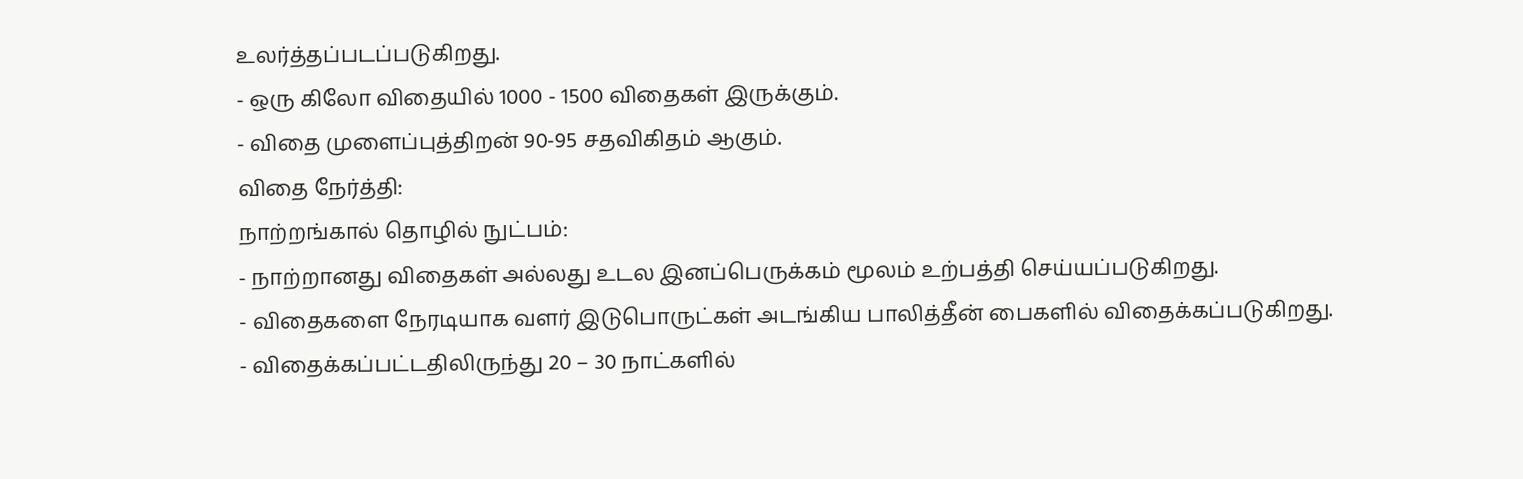உலர்த்தப்படப்படுகிறது.
- ஒரு கிலோ விதையில் 1000 - 1500 விதைகள் இருக்கும்.
- விதை முளைப்புத்திறன் 90-95 சதவிகிதம் ஆகும்.
விதை நேர்த்தி:
நாற்றங்கால் தொழில் நுட்பம்:
- நாற்றானது விதைகள் அல்லது உடல இனப்பெருக்கம் மூலம் உற்பத்தி செய்யப்படுகிறது.
- விதைகளை நேரடியாக வளர் இடுபொருட்கள் அடங்கிய பாலித்தீன் பைகளில் விதைக்கப்படுகிறது.
- விதைக்கப்பட்டதிலிருந்து 20 – 30 நாட்களில்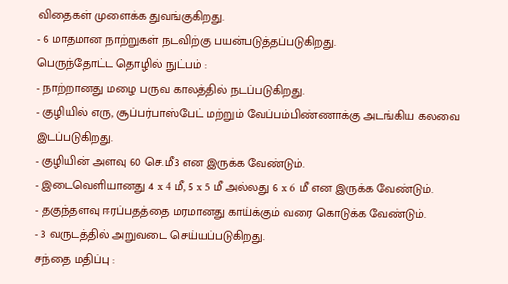விதைகள் முளைக்க துவங்குகிறது.
- 6 மாதமான நாற்றுகள் நடவிற்கு பயன்படுத்தப்படுகிறது.
பெருந்தோட்ட தொழில் நுட்பம் :
- நாற்றானது மழை பருவ காலத்தில் நடப்படுகிறது.
- குழியில் எரு, சூப்பர்பாஸ்பேட் மற்றும் வேப்பம்பிண்ணாக்கு அடங்கிய கலவை இடப்படுகிறது.
- குழியின் அளவு 60 செ.மீ3 என இருக்க வேண்டும்.
- இடைவெளியானது 4 x 4 மீ, 5 x 5 மீ அல்லது 6 x 6 மீ என இருக்க வேண்டும்.
- தகுந்தளவு ஈரப்பதத்தை மரமானது காய்க்கும் வரை கொடுக்க வேண்டும்.
- 3 வருடத்தில் அறுவடை செய்யப்படுகிறது.
சந்தை மதிப்பு :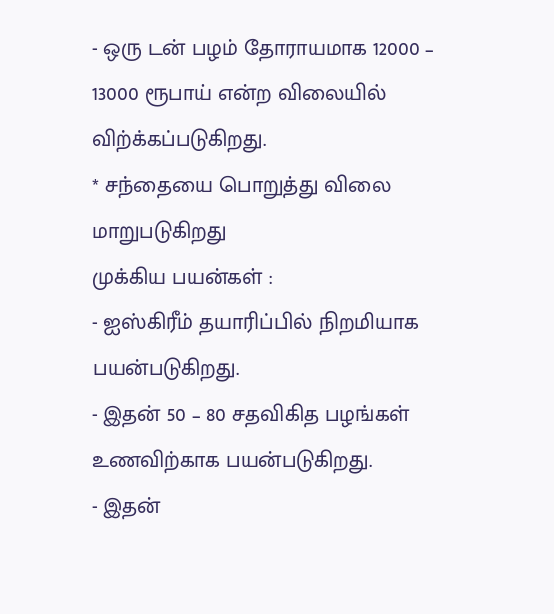- ஒரு டன் பழம் தோராயமாக 12000 – 13000 ரூபாய் என்ற விலையில் விற்க்கப்படுகிறது.
* சந்தையை பொறுத்து விலை மாறுபடுகிறது
முக்கிய பயன்கள் :
- ஐஸ்கிரீம் தயாரிப்பில் நிறமியாக பயன்படுகிறது.
- இதன் 50 – 80 சதவிகித பழங்கள் உணவிற்காக பயன்படுகிறது.
- இதன்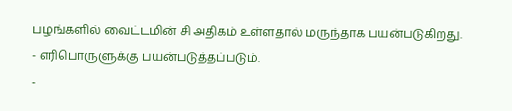பழங்களில் வைட்டமின் சி அதிகம் உள்ளதால் மருந்தாக பயன்படுகிறது.
- எரிபொருளுக்கு பயன்படுத்தப்படும்.
-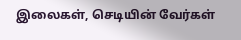இலைகள், செடியின் வேர்கள்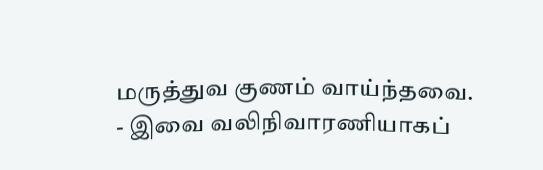மருத்துவ குணம் வாய்ந்தவை.
- இவை வலிநிவாரணியாகப்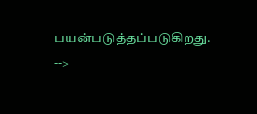பயன்படுத்தப்படுகிறது.
-->